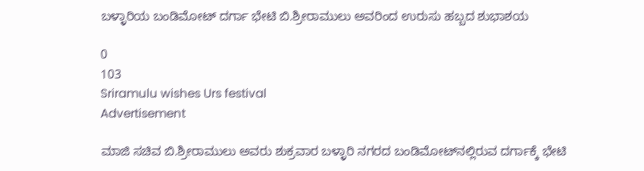ಬಳ್ಳಾರಿಯ ಬಂಡಿಮೋಟ್ ದರ್ಗಾ ಭೇಟಿ ಬಿ.ಶ್ರೀರಾಮುಲು ಅವರಿಂದ ಉರುಸು ಹಬ್ಬದ ಶುಭಾಶಯ

0
103
Sriramulu wishes Urs festival
Advertisement

ಮಾಜಿ ಸಚಿವ ಬಿ.ಶ್ರೀರಾಮುಲು ಅವರು ಶುಕ್ರವಾರ ಬಳ್ಳಾರಿ ನಗರದ ಬಂಡಿಮೋಟ್‌ನಲ್ಲಿರುವ ದರ್ಗಾಕ್ಕೆ ಭೇಟಿ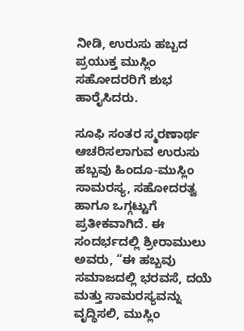ನೀಡಿ, ಉರುಸು ಹಬ್ಬದ ಪ್ರಯುಕ್ತ ಮುಸ್ಲಿಂ ಸಹೋದರರಿಗೆ ಶುಭ ಹಾರೈಸಿದರು.

ಸೂಫಿ ಸಂತರ ಸ್ಮರಣಾರ್ಥ ಆಚರಿಸಲಾಗುವ ಉರುಸು ಹಬ್ಬವು ಹಿಂದೂ-ಮುಸ್ಲಿಂ ಸಾಮರಸ್ಯ, ಸಹೋದರತ್ವ ಹಾಗೂ ಒಗ್ಗಟ್ಟುಗೆ ಪ್ರತೀಕವಾಗಿದೆ. ಈ ಸಂದರ್ಭದಲ್ಲಿ ಶ್ರೀರಾಮುಲು ಅವರು, “ಈ ಹಬ್ಬವು ಸಮಾಜದಲ್ಲಿ ಭರವಸೆ, ದಯೆ ಮತ್ತು ಸಾಮರಸ್ಯವನ್ನು ವೃದ್ಧಿಸಲಿ, ಮುಸ್ಲಿಂ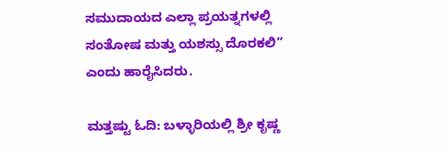ಸಮುದಾಯದ ಎಲ್ಲಾ ಪ್ರಯತ್ನಗಳಲ್ಲಿ ಸಂತೋಷ ಮತ್ತು ಯಶಸ್ಸು ದೊರಕಲಿ” ಎಂದು ಹಾರೈಸಿದರು.

ಮತ್ತಷ್ಟು ಓದಿ: ಬಳ್ಳಾರಿಯಲ್ಲಿ ಶ್ರೀ ಕೃಷ್ಣ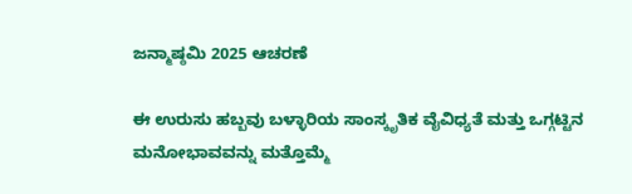ಜನ್ಮಾಷ್ಠಮಿ 2025 ಆಚರಣೆ

ಈ ಉರುಸು ಹಬ್ಬವು ಬಳ್ಳಾರಿಯ ಸಾಂಸ್ಕೃತಿಕ ವೈವಿಧ್ಯತೆ ಮತ್ತು ಒಗ್ಗಟ್ಟಿನ ಮನೋಭಾವವನ್ನು ಮತ್ತೊಮ್ಮೆ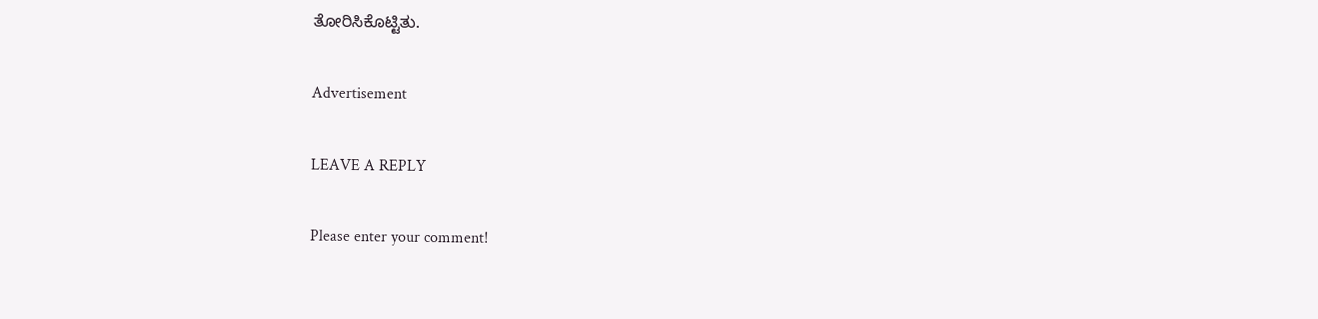ತೋರಿಸಿಕೊಟ್ಟಿತು.

Advertisement

LEAVE A REPLY

Please enter your comment!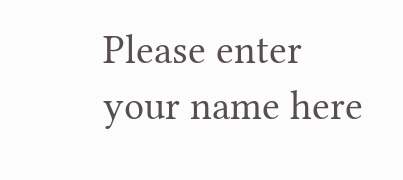Please enter your name here